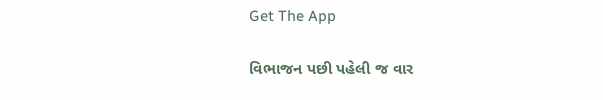Get The App

વિભાજન પછી પહેલી જ વાર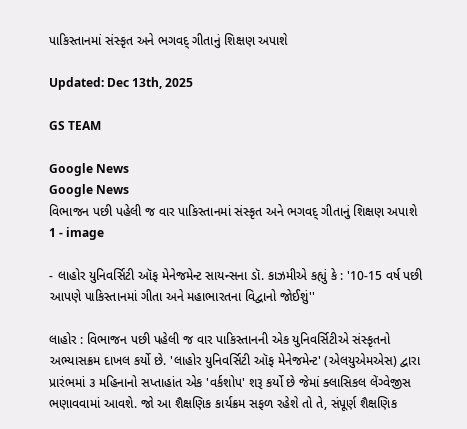પાકિસ્તાનમાં સંસ્કૃત અને ભગવદ્ ગીતાનું શિક્ષણ અપાશે

Updated: Dec 13th, 2025

GS TEAM

Google News
Google News
વિભાજન પછી પહેલી જ વાર પાકિસ્તાનમાં સંસ્કૃત અને ભગવદ્ ગીતાનું શિક્ષણ અપાશે 1 - image

- લાહોર યુનિવર્સિટી ઑફ મેનેજમેન્ટ સાયન્સના ડૉ. કાઝમીએ કહ્યું કે : '10-15 વર્ષ પછી આપણે પાકિસ્તાનમાં ગીતા અને મહાભારતના વિદ્વાનો જોઈશું''

લાહોર : વિભાજન પછી પહેલી જ વાર પાકિસ્તાનની એક યુનિવર્સિટીએ સંસ્કૃતનો અભ્યાસક્રમ દાખલ કર્યો છે. 'લાહોર યુનિવર્સિટી ઑફ મેનેજમેન્ટ' (એલયુએમએસ) દ્વારા પ્રારંભમાં ૩ મહિનાનો સપ્તાહાંત એક 'વર્કશોપ' શરૂ કર્યો છે જેમાં ક્લાસિકલ લેંગ્વેજીસ ભણાવવામાં આવશે. જો આ શૈક્ષણિક કાર્યક્રમ સફળ રહેશે તો તે, સંપૂર્ણ શૈક્ષણિક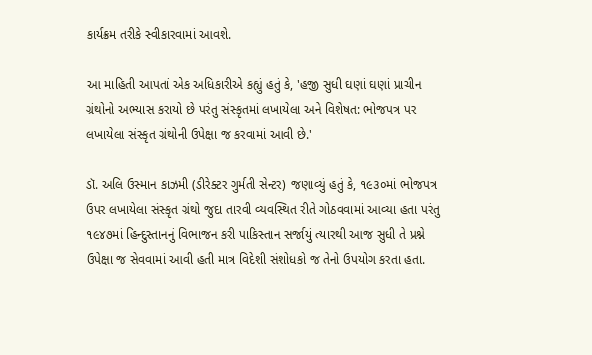કાર્યક્રમ તરીકે સ્વીકારવામાં આવશે.

આ માહિતી આપતાં એક અધિકારીએ કહ્યું હતું કે, 'હજી સુધી ઘણાં ઘણાં પ્રાચીન ગ્રંથોનો અભ્યાસ કરાયો છે પરંતુ સંસ્કૃતમાં લખાયેલા અને વિશેષત: ભોજપત્ર પર લખાયેલા સંસ્કૃત ગ્રંથોની ઉપેક્ષા જ કરવામાં આવી છે.'

ડૉ. અલિ ઉસ્માન કાઝમી (ડીરેક્ટર ગુર્મતી સેન્ટર) જણાવ્યું હતું કે, ૧૯૩૦માં ભોજપત્ર ઉપર લખાયેલા સંસ્કૃત ગ્રંથો જુદા તારવી વ્યવસ્થિત રીતે ગોઠવવામાં આવ્યા હતા પરંતુ ૧૯૪૭માં હિન્દુસ્તાનનું વિભાજન કરી પાકિસ્તાન સર્જાયું ત્યારથી આજ સુધી તે પ્રશ્ને ઉપેક્ષા જ સેવવામાં આવી હતી માત્ર વિદેશી સંશોધકો જ તેનો ઉપયોગ કરતા હતા.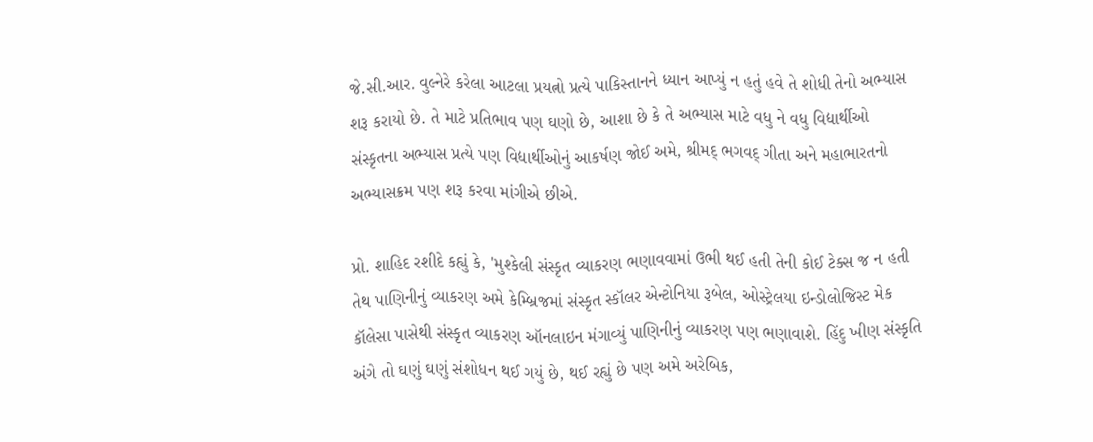જે.સી.આર. વુલ્નેરે કરેલા આટલા પ્રયત્નો પ્રત્યે પાકિસ્તાનને ધ્યાન આપ્યું ન હતું હવે તે શોધી તેનો અભ્યાસ શરૂ કરાયો છે. તે માટે પ્રતિભાવ પણ ઘણો છે, આશા છે કે તે અભ્યાસ માટે વધુ ને વધુ વિદ્યાર્થીઓ સંસ્કૃતના અભ્યાસ પ્રત્યે પણ વિદ્યાર્થીઓનું આકર્ષણ જોઈ અમે, શ્રીમદ્ ભગવદ્ ગીતા અને મહાભારતનો અભ્યાસક્રમ પણ શરૂ કરવા માંગીએ છીએ.

પ્રો. શાહિદ રશીદે કહ્યું કે, 'મુશ્કેલી સંસ્કૃત વ્યાકરણ ભણાવવામાં ઉભી થઈ હતી તેની કોઈ ટેક્સ જ ન હતી તેથ પાણિનીનું વ્યાકરણ અમે કેમ્બ્રિજમાં સંસ્કૃત સ્કૉલર એન્ટોનિયા રૂબેલ, ઓસ્ટ્રેલયા ઇન્ડોલોજિસ્ટ મેક કૉલેસા પાસેથી સંસ્કૃત વ્યાકરણ ઑનલાઇન મંગાવ્યું પાણિનીનું વ્યાકરણ પણ ભણાવાશે. હિંદુ ખીણ સંસ્કૃતિ અંગે તો ઘણું ઘણું સંશોધન થઈ ગયું છે, થઈ રહ્યું છે પણ અમે અરેબિક,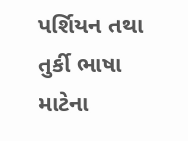પર્શિયન તથા તુર્કી ભાષા માટેના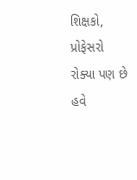શિક્ષકો, પ્રોફેસરો રોક્યા પણ છે હવે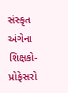સંસ્કૃત અંગેના શિક્ષકો- પ્રોફેસરો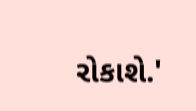રોકાશે.'